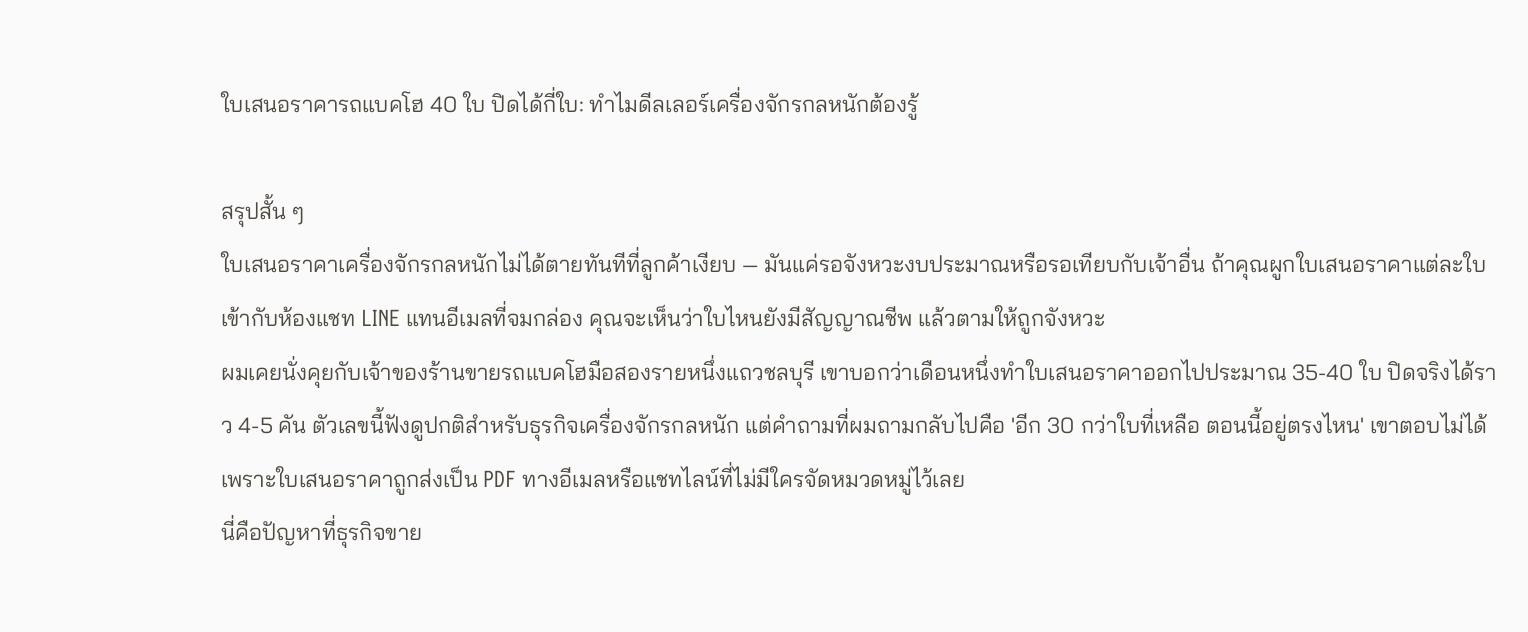ใบเสนอราคารถแบคโฮ 40 ใบ ปิดได้กี่ใบ: ทำไมดีลเลอร์เครื่องจักรกลหนักต้องรู้

สรุปสั้น ๆ
ใบเสนอราคาเครื่องจักรกลหนักไม่ได้ตายทันทีที่ลูกค้าเงียบ — มันแค่รอจังหวะงบประมาณหรือรอเทียบกับเจ้าอื่น ถ้าคุณผูกใบเสนอราคาแต่ละใบเข้ากับห้องแชท LINE แทนอีเมลที่จมกล่อง คุณจะเห็นว่าใบไหนยังมีสัญญาณชีพ แล้วตามให้ถูกจังหวะ
ผมเคยนั่งคุยกับเจ้าของร้านขายรถแบคโฮมือสองรายหนึ่งแถวชลบุรี เขาบอกว่าเดือนหนึ่งทำใบเสนอราคาออกไปประมาณ 35-40 ใบ ปิดจริงได้ราว 4-5 คัน ตัวเลขนี้ฟังดูปกติสำหรับธุรกิจเครื่องจักรกลหนัก แต่คำถามที่ผมถามกลับไปคือ 'อีก 30 กว่าใบที่เหลือ ตอนนี้อยู่ตรงไหน' เขาตอบไม่ได้ เพราะใบเสนอราคาถูกส่งเป็น PDF ทางอีเมลหรือแชทไลน์ที่ไม่มีใครจัดหมวดหมู่ไว้เลย
นี่คือปัญหาที่ธุรกิจขาย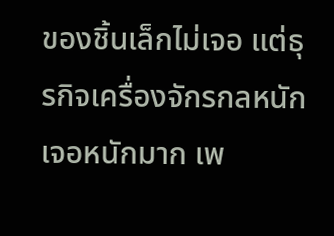ของชิ้นเล็กไม่เจอ แต่ธุรกิจเครื่องจักรกลหนักเจอหนักมาก เพ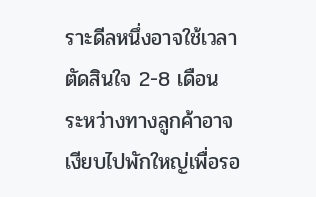ราะดีลหนึ่งอาจใช้เวลาตัดสินใจ 2-8 เดือน ระหว่างทางลูกค้าอาจเงียบไปพักใหญ่เพื่อรอ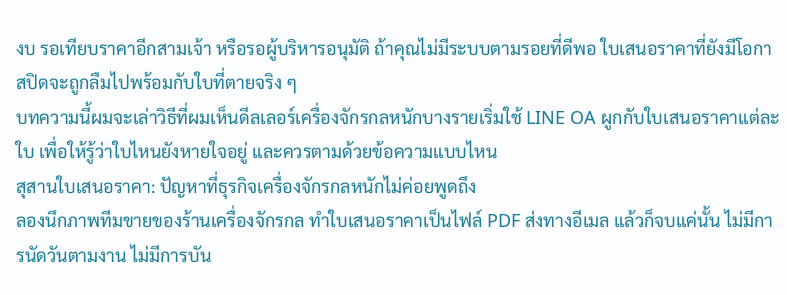งบ รอเทียบราคาอีกสามเจ้า หรือรอผู้บริหารอนุมัติ ถ้าคุณไม่มีระบบตามรอยที่ดีพอ ใบเสนอราคาที่ยังมีโอกาสปิดจะถูกลืมไปพร้อมกับใบที่ตายจริง ๆ
บทความนี้ผมจะเล่าวิธีที่ผมเห็นดีลเลอร์เครื่องจักรกลหนักบางรายเริ่มใช้ LINE OA ผูกกับใบเสนอราคาแต่ละใบ เพื่อให้รู้ว่าใบไหนยังหายใจอยู่ และควรตามด้วยข้อความแบบไหน
สุสานใบเสนอราคา: ปัญหาที่ธุรกิจเครื่องจักรกลหนักไม่ค่อยพูดถึง
ลองนึกภาพทีมขายของร้านเครื่องจักรกล ทำใบเสนอราคาเป็นไฟล์ PDF ส่งทางอีเมล แล้วก็จบแค่นั้น ไม่มีการนัดวันตามงาน ไม่มีการบัน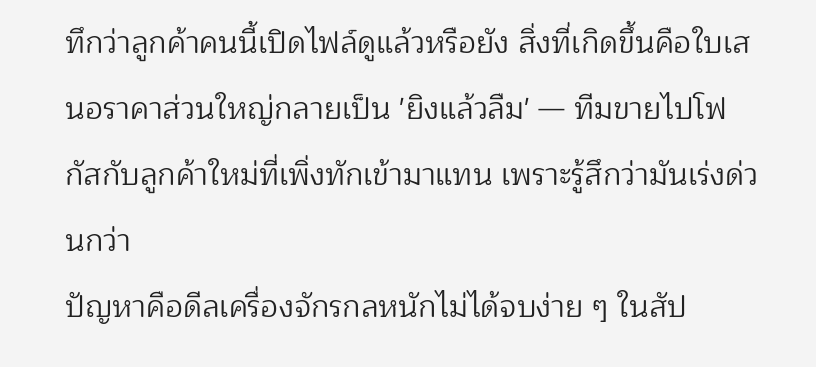ทึกว่าลูกค้าคนนี้เปิดไฟล์ดูแล้วหรือยัง สิ่งที่เกิดขึ้นคือใบเสนอราคาส่วนใหญ่กลายเป็น 'ยิงแล้วลืม' — ทีมขายไปโฟกัสกับลูกค้าใหม่ที่เพิ่งทักเข้ามาแทน เพราะรู้สึกว่ามันเร่งด่วนกว่า
ปัญหาคือดีลเครื่องจักรกลหนักไม่ได้จบง่าย ๆ ในสัป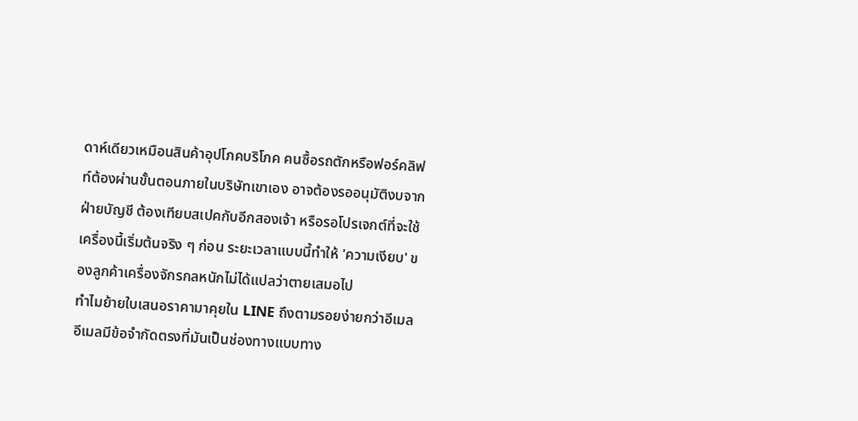ดาห์เดียวเหมือนสินค้าอุปโภคบริโภค คนซื้อรถตักหรือฟอร์คลิฟท์ต้องผ่านขั้นตอนภายในบริษัทเขาเอง อาจต้องรออนุมัติงบจากฝ่ายบัญชี ต้องเทียบสเปคกับอีกสองเจ้า หรือรอโปรเจกต์ที่จะใช้เครื่องนี้เริ่มต้นจริง ๆ ก่อน ระยะเวลาแบบนี้ทำให้ 'ความเงียบ' ของลูกค้าเครื่องจักรกลหนักไม่ได้แปลว่าตายเสมอไป
ทำไมย้ายใบเสนอราคามาคุยใน LINE ถึงตามรอยง่ายกว่าอีเมล
อีเมลมีข้อจำกัดตรงที่มันเป็นช่องทางแบบทาง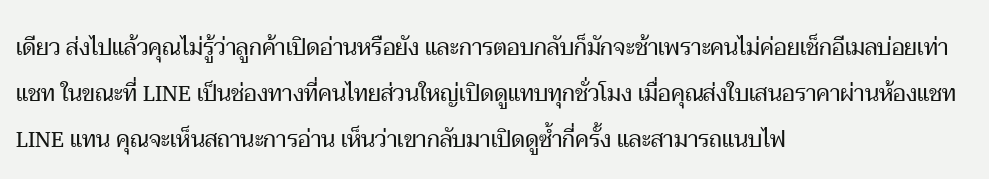เดียว ส่งไปแล้วคุณไม่รู้ว่าลูกค้าเปิดอ่านหรือยัง และการตอบกลับก็มักจะช้าเพราะคนไม่ค่อยเช็กอีเมลบ่อยเท่าแชท ในขณะที่ LINE เป็นช่องทางที่คนไทยส่วนใหญ่เปิดดูแทบทุกชั่วโมง เมื่อคุณส่งใบเสนอราคาผ่านห้องแชท LINE แทน คุณจะเห็นสถานะการอ่าน เห็นว่าเขากลับมาเปิดดูซ้ำกี่ครั้ง และสามารถแนบไฟ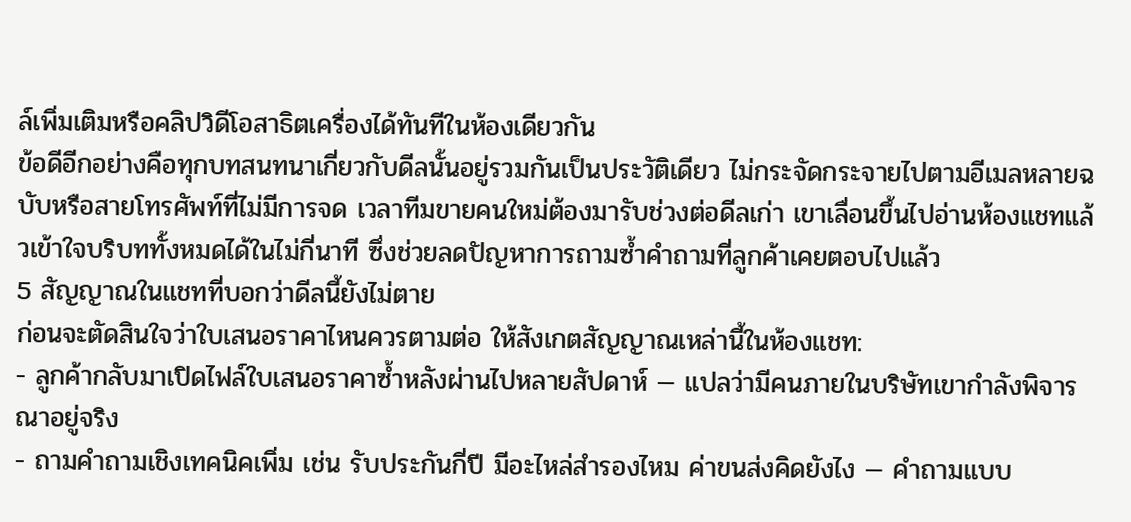ล์เพิ่มเติมหรือคลิปวิดีโอสาธิตเครื่องได้ทันทีในห้องเดียวกัน
ข้อดีอีกอย่างคือทุกบทสนทนาเกี่ยวกับดีลนั้นอยู่รวมกันเป็นประวัติเดียว ไม่กระจัดกระจายไปตามอีเมลหลายฉบับหรือสายโทรศัพท์ที่ไม่มีการจด เวลาทีมขายคนใหม่ต้องมารับช่วงต่อดีลเก่า เขาเลื่อนขึ้นไปอ่านห้องแชทแล้วเข้าใจบริบททั้งหมดได้ในไม่กี่นาที ซึ่งช่วยลดปัญหาการถามซ้ำคำถามที่ลูกค้าเคยตอบไปแล้ว
5 สัญญาณในแชทที่บอกว่าดีลนี้ยังไม่ตาย
ก่อนจะตัดสินใจว่าใบเสนอราคาไหนควรตามต่อ ให้สังเกตสัญญาณเหล่านี้ในห้องแชท:
- ลูกค้ากลับมาเปิดไฟล์ใบเสนอราคาซ้ำหลังผ่านไปหลายสัปดาห์ — แปลว่ามีคนภายในบริษัทเขากำลังพิจารณาอยู่จริง
- ถามคำถามเชิงเทคนิคเพิ่ม เช่น รับประกันกี่ปี มีอะไหล่สำรองไหม ค่าขนส่งคิดยังไง — คำถามแบบ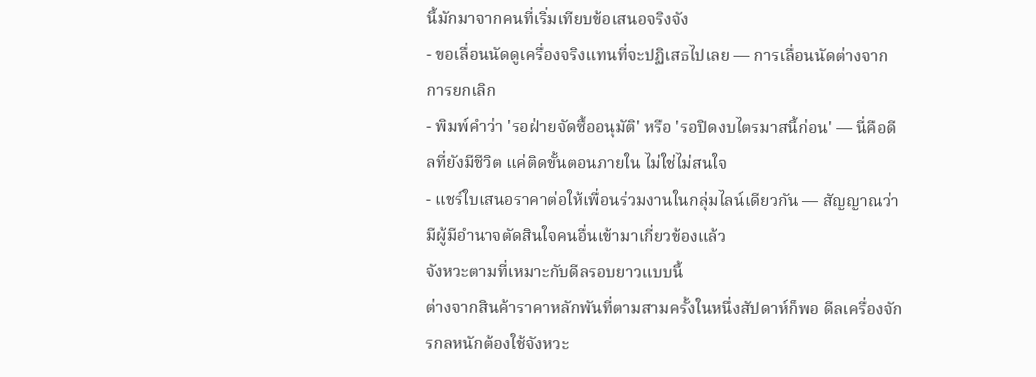นี้มักมาจากคนที่เริ่มเทียบข้อเสนอจริงจัง
- ขอเลื่อนนัดดูเครื่องจริงแทนที่จะปฏิเสธไปเลย — การเลื่อนนัดต่างจากการยกเลิก
- พิมพ์คำว่า 'รอฝ่ายจัดซื้ออนุมัติ' หรือ 'รอปิดงบไตรมาสนี้ก่อน' — นี่คือดีลที่ยังมีชีวิต แค่ติดขั้นตอนภายใน ไม่ใช่ไม่สนใจ
- แชร์ใบเสนอราคาต่อให้เพื่อนร่วมงานในกลุ่มไลน์เดียวกัน — สัญญาณว่ามีผู้มีอำนาจตัดสินใจคนอื่นเข้ามาเกี่ยวข้องแล้ว
จังหวะตามที่เหมาะกับดีลรอบยาวแบบนี้
ต่างจากสินค้าราคาหลักพันที่ตามสามครั้งในหนึ่งสัปดาห์ก็พอ ดีลเครื่องจักรกลหนักต้องใช้จังหวะ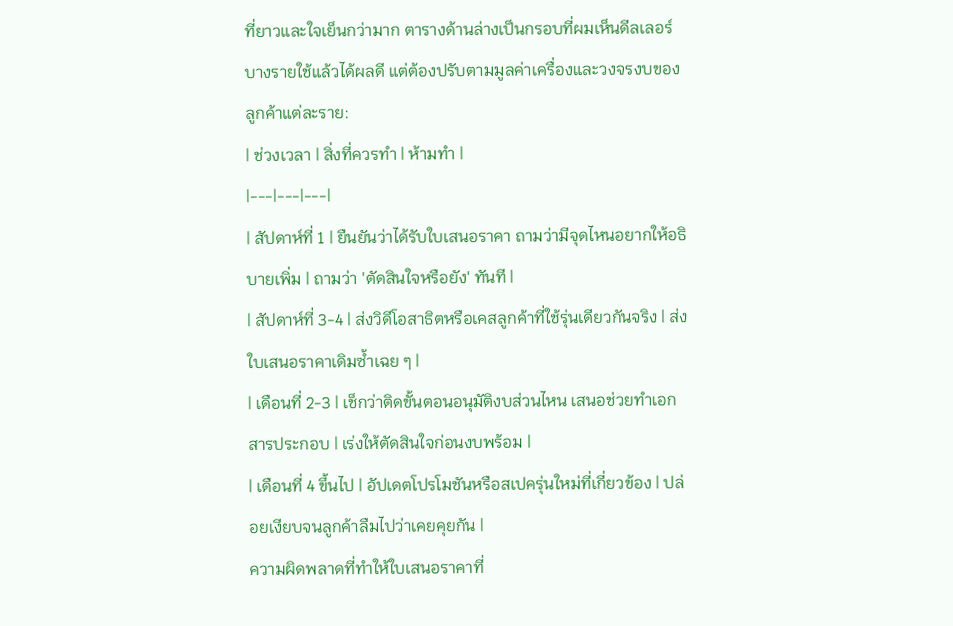ที่ยาวและใจเย็นกว่ามาก ตารางด้านล่างเป็นกรอบที่ผมเห็นดีลเลอร์บางรายใช้แล้วได้ผลดี แต่ต้องปรับตามมูลค่าเครื่องและวงจรงบของลูกค้าแต่ละราย:
| ช่วงเวลา | สิ่งที่ควรทำ | ห้ามทำ |
|---|---|---|
| สัปดาห์ที่ 1 | ยืนยันว่าได้รับใบเสนอราคา ถามว่ามีจุดไหนอยากให้อธิบายเพิ่ม | ถามว่า 'ตัดสินใจหรือยัง' ทันที |
| สัปดาห์ที่ 3-4 | ส่งวิดีโอสาธิตหรือเคสลูกค้าที่ใช้รุ่นเดียวกันจริง | ส่งใบเสนอราคาเดิมซ้ำเฉย ๆ |
| เดือนที่ 2-3 | เช็กว่าติดขั้นตอนอนุมัติงบส่วนไหน เสนอช่วยทำเอกสารประกอบ | เร่งให้ตัดสินใจก่อนงบพร้อม |
| เดือนที่ 4 ขึ้นไป | อัปเดตโปรโมชันหรือสเปครุ่นใหม่ที่เกี่ยวข้อง | ปล่อยเงียบจนลูกค้าลืมไปว่าเคยคุยกัน |
ความผิดพลาดที่ทำให้ใบเสนอราคาที่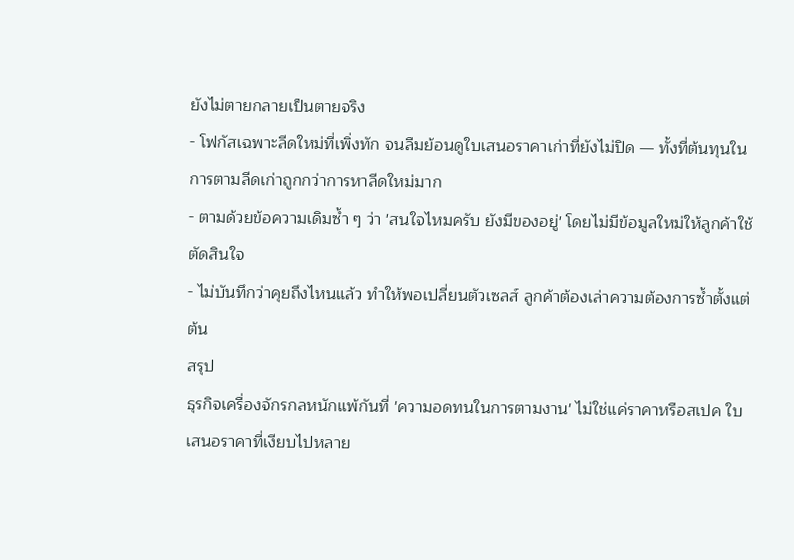ยังไม่ตายกลายเป็นตายจริง
- โฟกัสเฉพาะลีดใหม่ที่เพิ่งทัก จนลืมย้อนดูใบเสนอราคาเก่าที่ยังไม่ปิด — ทั้งที่ต้นทุนในการตามลีดเก่าถูกกว่าการหาลีดใหม่มาก
- ตามด้วยข้อความเดิมซ้ำ ๆ ว่า 'สนใจไหมครับ ยังมีของอยู่' โดยไม่มีข้อมูลใหม่ให้ลูกค้าใช้ตัดสินใจ
- ไม่บันทึกว่าคุยถึงไหนแล้ว ทำให้พอเปลี่ยนตัวเซลส์ ลูกค้าต้องเล่าความต้องการซ้ำตั้งแต่ต้น
สรุป
ธุรกิจเครื่องจักรกลหนักแพ้กันที่ 'ความอดทนในการตามงาน' ไม่ใช่แค่ราคาหรือสเปค ใบเสนอราคาที่เงียบไปหลาย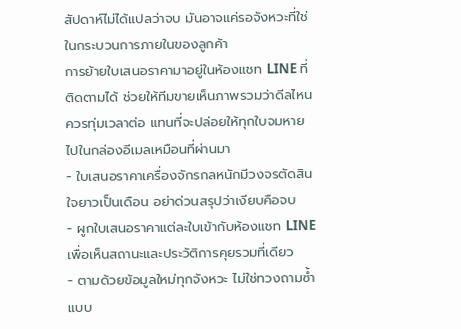สัปดาห์ไม่ได้แปลว่าจบ มันอาจแค่รอจังหวะที่ใช่ในกระบวนการภายในของลูกค้า
การย้ายใบเสนอราคามาอยู่ในห้องแชท LINE ที่ติดตามได้ ช่วยให้ทีมขายเห็นภาพรวมว่าดีลไหนควรทุ่มเวลาต่อ แทนที่จะปล่อยให้ทุกใบจมหายไปในกล่องอีเมลเหมือนที่ผ่านมา
- ใบเสนอราคาเครื่องจักรกลหนักมีวงจรตัดสินใจยาวเป็นเดือน อย่าด่วนสรุปว่าเงียบคือจบ
- ผูกใบเสนอราคาแต่ละใบเข้ากับห้องแชท LINE เพื่อเห็นสถานะและประวัติการคุยรวมที่เดียว
- ตามด้วยข้อมูลใหม่ทุกจังหวะ ไม่ใช่ทวงถามซ้ำแบบ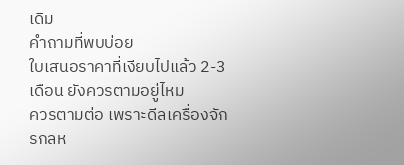เดิม
คำถามที่พบบ่อย
ใบเสนอราคาที่เงียบไปแล้ว 2-3 เดือน ยังควรตามอยู่ไหม
ควรตามต่อ เพราะดีลเครื่องจักรกลห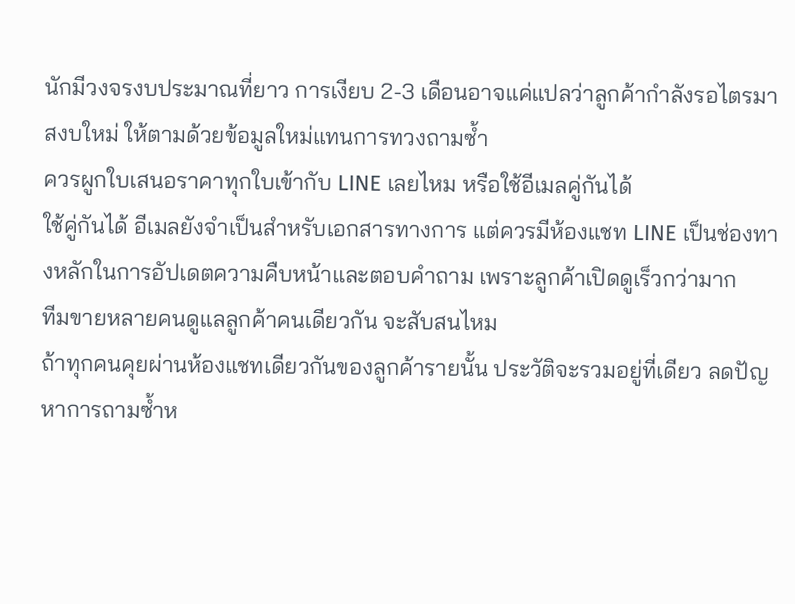นักมีวงจรงบประมาณที่ยาว การเงียบ 2-3 เดือนอาจแค่แปลว่าลูกค้ากำลังรอไตรมาสงบใหม่ ให้ตามด้วยข้อมูลใหม่แทนการทวงถามซ้ำ
ควรผูกใบเสนอราคาทุกใบเข้ากับ LINE เลยไหม หรือใช้อีเมลคู่กันได้
ใช้คู่กันได้ อีเมลยังจำเป็นสำหรับเอกสารทางการ แต่ควรมีห้องแชท LINE เป็นช่องทางหลักในการอัปเดตความคืบหน้าและตอบคำถาม เพราะลูกค้าเปิดดูเร็วกว่ามาก
ทีมขายหลายคนดูแลลูกค้าคนเดียวกัน จะสับสนไหม
ถ้าทุกคนคุยผ่านห้องแชทเดียวกันของลูกค้ารายนั้น ประวัติจะรวมอยู่ที่เดียว ลดปัญหาการถามซ้ำห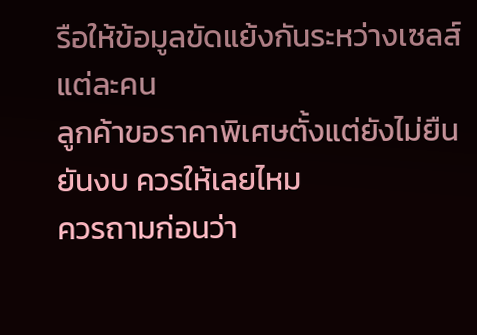รือให้ข้อมูลขัดแย้งกันระหว่างเซลส์แต่ละคน
ลูกค้าขอราคาพิเศษตั้งแต่ยังไม่ยืนยันงบ ควรให้เลยไหม
ควรถามก่อนว่า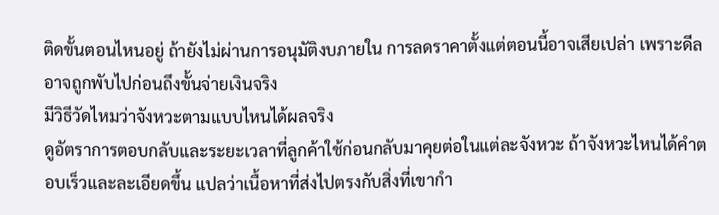ติดขั้นตอนไหนอยู่ ถ้ายังไม่ผ่านการอนุมัติงบภายใน การลดราคาตั้งแต่ตอนนี้อาจเสียเปล่า เพราะดีลอาจถูกพับไปก่อนถึงขั้นจ่ายเงินจริง
มีวิธีวัดไหมว่าจังหวะตามแบบไหนได้ผลจริง
ดูอัตราการตอบกลับและระยะเวลาที่ลูกค้าใช้ก่อนกลับมาคุยต่อในแต่ละจังหวะ ถ้าจังหวะไหนได้คำตอบเร็วและละเอียดขึ้น แปลว่าเนื้อหาที่ส่งไปตรงกับสิ่งที่เขากำ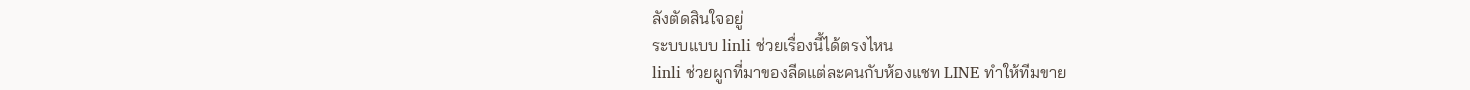ลังตัดสินใจอยู่
ระบบแบบ linli ช่วยเรื่องนี้ได้ตรงไหน
linli ช่วยผูกที่มาของลีดแต่ละคนกับห้องแชท LINE ทำให้ทีมขาย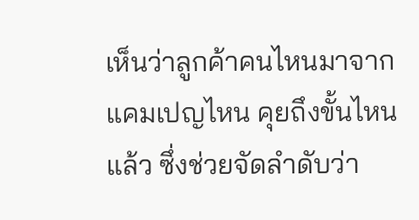เห็นว่าลูกค้าคนไหนมาจากแคมเปญไหน คุยถึงขั้นไหนแล้ว ซึ่งช่วยจัดลำดับว่า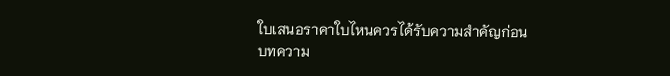ใบเสนอราคาใบไหนควรได้รับความสำคัญก่อน
บทความ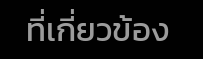ที่เกี่ยวข้อง